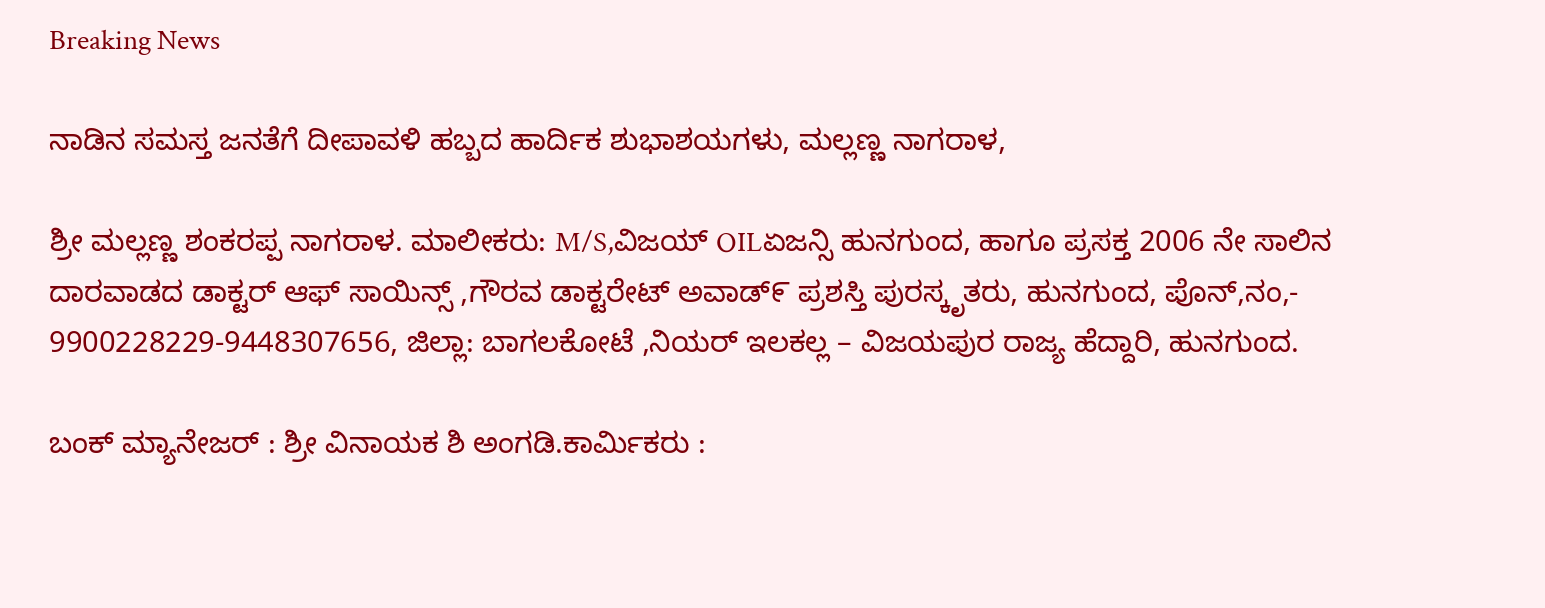Breaking News

ನಾಡಿನ ಸಮಸ್ತ ಜನತೆಗೆ ದೀಪಾವಳಿ ಹಬ್ಬದ ಹಾರ್ದಿಕ ಶುಭಾಶಯಗಳು, ಮಲ್ಲಣ್ಣ ನಾಗರಾಳ,

ಶ್ರೀ ಮಲ್ಲಣ್ಣ ಶಂಕರಪ್ಪ ನಾಗರಾಳ. ಮಾಲೀಕರು: M/S,ವಿಜಯ್ OILಏಜನ್ಸಿ ಹುನಗುಂದ, ಹಾಗೂ ಪ್ರಸಕ್ತ 2006 ನೇ ಸಾಲಿನ ದಾರವಾಡದ ಡಾಕ್ಟರ್ ಆಫ್ ಸಾಯಿನ್ಸ್ ,ಗೌರವ ಡಾಕ್ಟರೇಟ್ ಅವಾಡ್೯ ಪ್ರಶಸ್ತಿ ಪುರಸ್ಕೃತರು, ಹುನಗುಂದ, ಪೊನ್,ನಂ,- 9900228229-9448307656, ಜಿಲ್ಲಾ: ಬಾಗಲಕೋಟೆ ,ನಿಯರ್ ಇಲಕಲ್ಲ – ವಿಜಯಪುರ ರಾಜ್ಯ ಹೆದ್ದಾರಿ, ಹುನಗುಂದ.

ಬಂಕ್ ಮ್ಯಾನೇಜರ್ : ಶ್ರೀ ವಿನಾಯಕ ಶಿ ಅಂಗಡಿ.ಕಾರ್ಮಿಕರು :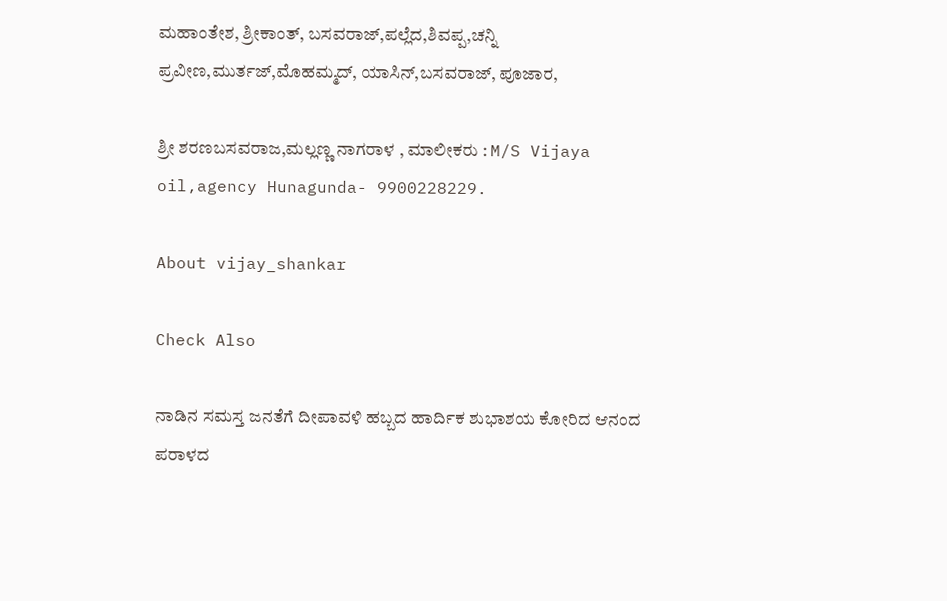ಮಹಾಂತೇಶ, ಶ್ರೀಕಾಂತ್, ಬಸವರಾಜ್,ಪಲ್ಲೆದ,ಶಿವಪ್ಪ,ಚನ್ನಿ ಪ್ರವೀಣ,ಮುರ್ತಜ್,ಮೊಹಮ್ಮದ್, ಯಾಸಿನ್,ಬಸವರಾಜ್, ಪೂಜಾರ,

ಶ್ರೀ ಶರಣಬಸವರಾಜ,ಮಲ್ಲಣ್ಣ ನಾಗರಾಳ , ಮಾಲೀಕರು : M/S Vijaya oil,agency Hunagunda- 9900228229.

About vijay_shankar

Check Also

ನಾಡಿನ ಸಮಸ್ತ ಜನತೆಗೆ ದೀಪಾವಳಿ ಹಬ್ಬದ ಹಾರ್ದಿಕ ಶುಭಾಶಯ ಕೋರಿದ ಆನಂದ ಪರಾಳದ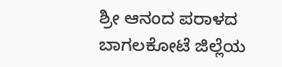ಶ್ರೀ ಆನಂದ ಪರಾಳದ ಬಾಗಲಕೋಟೆ ಜಿಲ್ಲೆಯ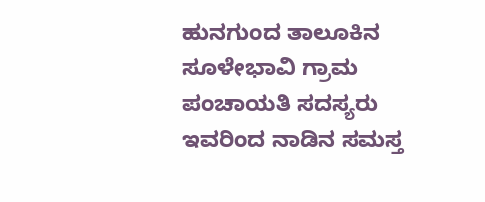ಹುನಗುಂದ ತಾಲೂಕಿನ ಸೂಳೇಭಾವಿ ಗ್ರಾಮ ಪಂಚಾಯತಿ ಸದಸ್ಯರು ಇವರಿಂದ ನಾಡಿನ ಸಮಸ್ತ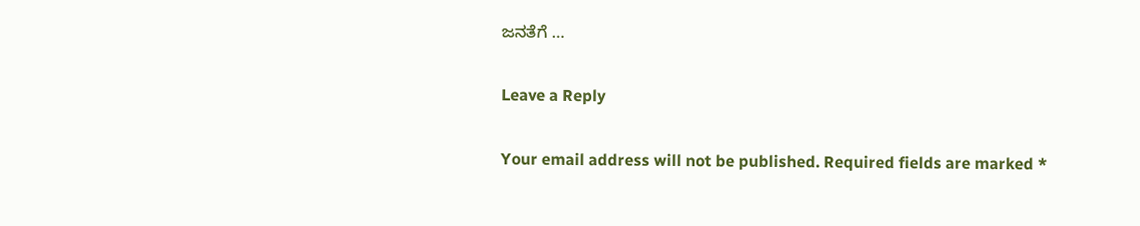ಜನತೆಗೆ …

Leave a Reply

Your email address will not be published. Required fields are marked *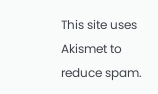This site uses Akismet to reduce spam.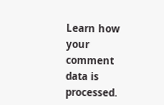Learn how your comment data is processed.